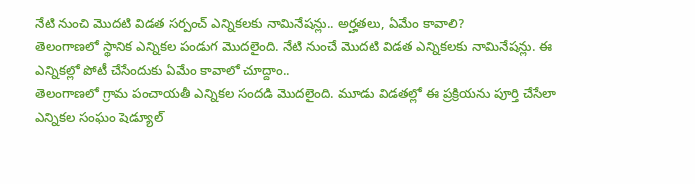నేటి నుంచి మెుదటి విడత సర్పంచ్ ఎన్నికలకు నామినేషన్లు.. అర్హతలు, ఏమేం కావాలి?
తెలంగాణలో స్థానిక ఎన్నికల పండుగ మెుదలైంది. నేటి నుంచే మెుదటి విడత ఎన్నికలకు నామినేషన్లు. ఈ ఎన్నికల్లో పోటీ చేసేందుకు ఏమేం కావాలో చూద్దాం..
తెలంగాణలో గ్రామ పంచాయతీ ఎన్నికల సందడి మెుదలైంది. మూడు విడతల్లో ఈ ప్రక్రియను పూర్తి చేసేలా ఎన్నికల సంఘం షెడ్యూల్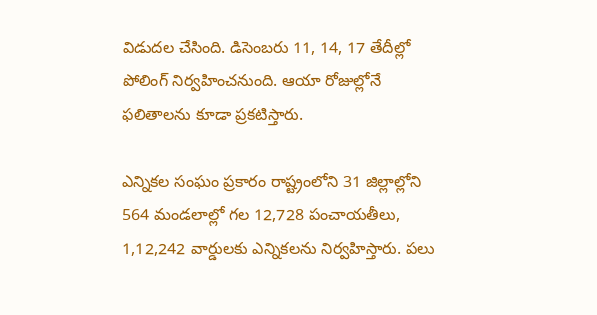విడుదల చేసింది. డిసెంబరు 11, 14, 17 తేదీల్లో పోలింగ్ నిర్వహించనుంది. ఆయా రోజుల్లోనే ఫలితాలను కూడా ప్రకటిస్తారు.

ఎన్నికల సంఘం ప్రకారం రాష్ట్రంలోని 31 జిల్లాల్లోని 564 మండలాల్లో గల 12,728 పంచాయతీలు, 1,12,242 వార్డులకు ఎన్నికలను నిర్వహిస్తారు. పలు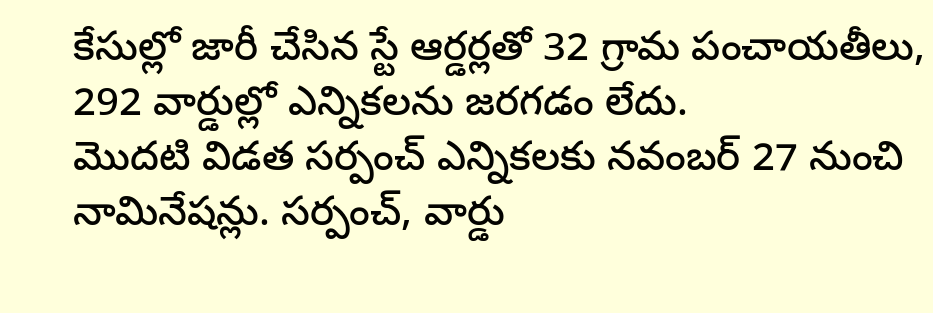కేసుల్లో జారీ చేసిన స్టే ఆర్డర్లతో 32 గ్రామ పంచాయతీలు, 292 వార్డుల్లో ఎన్నికలను జరగడం లేదు.
మొదటి విడత సర్పంచ్ ఎన్నికలకు నవంబర్ 27 నుంచి నామినేషన్లు. సర్పంచ్, వార్డు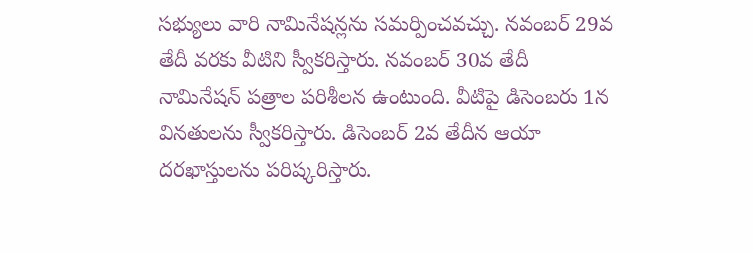సభ్యులు వారి నామినేషన్లను సమర్పించవచ్చు. నవంబర్ 29వ తేదీ వరకు వీటిని స్వీకరిస్తారు. నవంబర్ 30వ తేదీ నామినేషన్ పత్రాల పరిశీలన ఉంటుంది. వీటిపై డిసెంబరు 1న వినతులను స్వీకరిస్తారు. డిసెంబర్ 2వ తేదీన ఆయా దరఖాస్తులను పరిష్కరిస్తారు.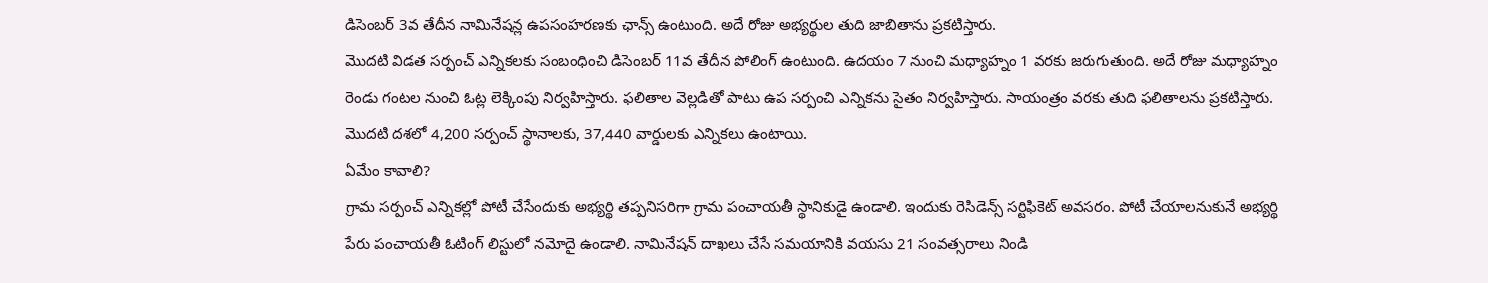డిసెంబర్ 3వ తేదీన నామినేషన్ల ఉపసంహరణకు ఛాన్స్ ఉంటుంది. అదే రోజు అభ్యర్థుల తుది జాబితాను ప్రకటిస్తారు.
మొదటి విడత సర్పంచ్ ఎన్నికలకు సంబంధించి డిసెంబర్ 11వ తేదీన పోలింగ్ ఉంటుంది. ఉదయం 7 నుంచి మధ్యాహ్నం 1 వరకు జరుగుతుంది. అదే రోజు మధ్యాహ్నం రెండు గంటల నుంచి ఓట్ల లెక్కింపు నిర్వహిస్తారు. ఫలితాల వెల్లడితో పాటు ఉప సర్పంచి ఎన్నికను సైతం నిర్వహిస్తారు. సాయంత్రం వరకు తుది ఫలితాలను ప్రకటిస్తారు. మెుదటి దశలో 4,200 సర్పంచ్ స్థానాలకు, 37,440 వార్డులకు ఎన్నికలు ఉంటాయి.
ఏమేం కావాలి?
గ్రామ సర్పంచ్ ఎన్నికల్లో పోటీ చేసేందుకు అభ్యర్థి తప్పనిసరిగా గ్రామ పంచాయతీ స్థానికుడై ఉండాలి. ఇందుకు రెసిడెన్స్ సర్టిఫికెట్ అవసరం. పోటీ చేయాలనుకునే అభ్యర్థి పేరు పంచాయతీ ఓటింగ్ లిస్టులో నమోదై ఉండాలి. నామినేషన్ దాఖలు చేసే సమయానికి వయసు 21 సంవత్సరాలు నిండి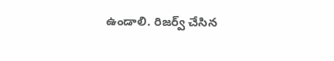ఉండాలి. రిజర్వ్ చేసిన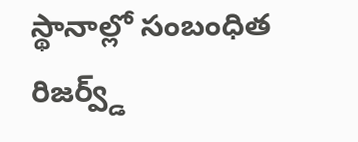స్థానాల్లో సంబంధిత రిజర్వ్డ్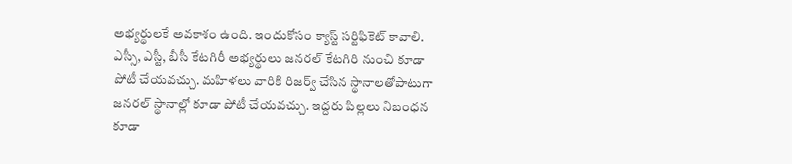అభ్యర్థులకే అవకాశం ఉంది. ఇందుకోసం క్యాస్ట్ సర్టిఫికెట్ కావాలి. ఎస్సీ, ఎస్టీ, బీసీ కేటగిరీ అభ్యర్థులు జనరల్ కేటగిరి నుంచి కూడా పోటీ చేయవచ్చు. మహిళలు వారికి రిజర్వ్ చేసిన స్థానాలతోపాటుగా జనరల్ స్థానాల్లో కూడా పోటీ చేయవచ్చు. ఇద్దరు పిల్లలు నిబంధన కూడా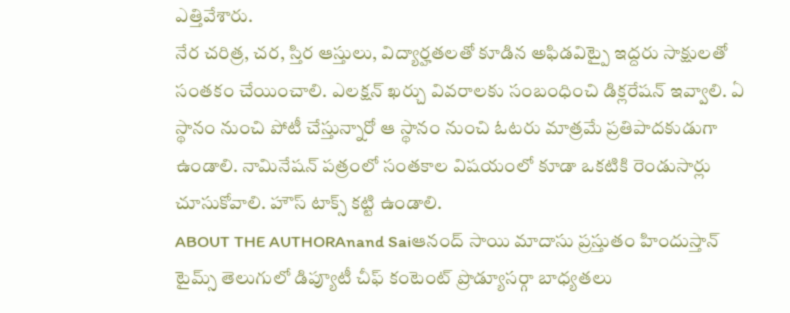ఎత్తివేశారు.
నేర చరిత్ర, చర, స్తిర ఆస్తులు, విద్యార్హతలతో కూడిన అఫిడవిట్పై ఇద్దరు సాక్షులతో సంతకం చేయించాలి. ఎలక్షన్ ఖర్చు వివరాలకు సంబంధించి డిక్లరేషన్ ఇవ్వాలి. ఏ స్థానం నుంచి పోటీ చేస్తున్నారో ఆ స్థానం నుంచి ఓటరు మాత్రమే ప్రతిపాదకుడుగా ఉండాలి. నామినేషన్ పత్రంలో సంతకాల విషయంలో కూడా ఒకటికి రెండుసార్లు చూసుకోవాలి. హౌస్ టాక్స్ కట్టి ఉండాలి.
ABOUT THE AUTHORAnand Saiఆనంద్ సాయి మాదాసు ప్రస్తుతం హిందుస్తాన్ టైమ్స్ తెలుగులో డిప్యూటీ చీఫ్ కంటెంట్ ప్రొడ్యూసర్గా బాధ్యతలు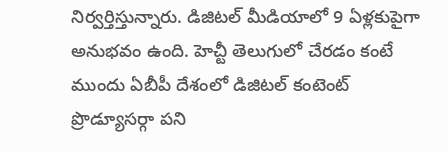నిర్వర్తిస్తున్నారు. డిజిటల్ మీడియాలో 9 ఏళ్లకుపైగా అనుభవం ఉంది. హెచ్టీ తెలుగులో చేరడం కంటే ముందు ఏబీపీ దేశంలో డిజిటల్ కంటెంట్ ప్రొడ్యూసర్గా పని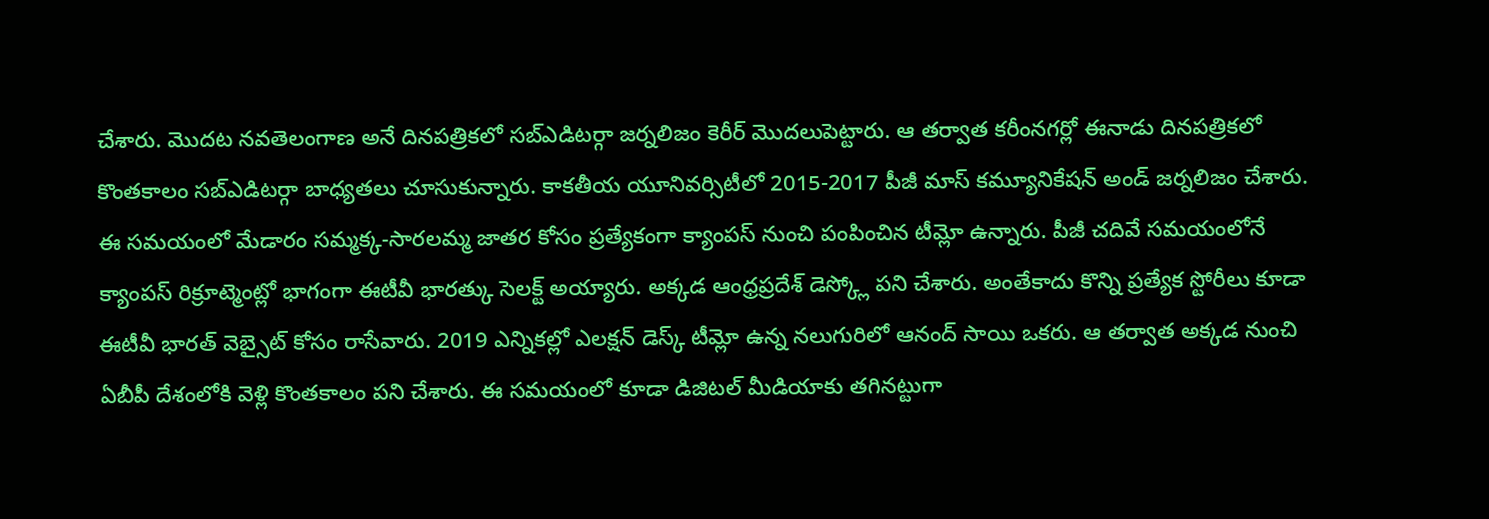చేశారు. మెుదట నవతెలంగాణ అనే దినపత్రికలో సబ్ఎడిటర్గా జర్నలిజం కెరీర్ మెుదలుపెట్టారు. ఆ తర్వాత కరీంనగర్లో ఈనాడు దినపత్రికలో కొంతకాలం సబ్ఎడిటర్గా బాధ్యతలు చూసుకున్నారు. కాకతీయ యూనివర్సిటీలో 2015-2017 పీజీ మాస్ కమ్యూనికేషన్ అండ్ జర్నలిజం చేశారు. ఈ సమయంలో మేడారం సమ్మక్క-సారలమ్మ జాతర కోసం ప్రత్యేకంగా క్యాంపస్ నుంచి పంపించిన టీమ్లో ఉన్నారు. పీజీ చదివే సమయంలోనే క్యాంపస్ రిక్రూట్మెంట్లో భాగంగా ఈటీవీ భారత్కు సెలక్ట్ అయ్యారు. అక్కడ ఆంధ్రప్రదేశ్ డెస్క్లో పని చేశారు. అంతేకాదు కొన్ని ప్రత్యేక స్టోరీలు కూడా ఈటీవీ భారత్ వెబ్సైట్ కోసం రాసేవారు. 2019 ఎన్నికల్లో ఎలక్షన్ డెస్క్ టీమ్లో ఉన్న నలుగురిలో ఆనంద్ సాయి ఒకరు. ఆ తర్వాత అక్కడ నుంచి ఏబీపీ దేశంలోకి వెళ్లి కొంతకాలం పని చేశారు. ఈ సమయంలో కూడా డిజిటల్ మీడియాకు తగినట్టుగా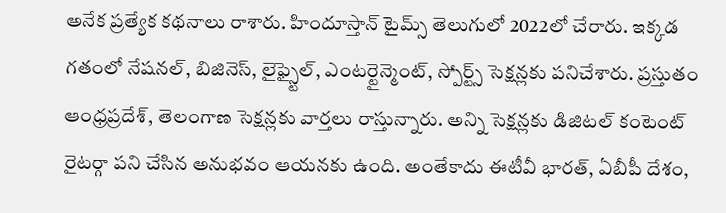అనేక ప్రత్యేక కథనాలు రాశారు. హిందూస్తాన్ టైమ్స్ తెలుగులో 2022లో చేరారు. ఇక్కడ గతంలో నేషనల్, బిజినెస్, లైఫ్స్టైల్, ఎంటర్టైన్మెంట్, స్పోర్ట్స్ సెక్షన్లకు పనిచేశారు. ప్రస్తుతం ఆంధ్రప్రదేశ్, తెలంగాణ సెక్షన్లకు వార్తలు రాస్తున్నారు. అన్ని సెక్షన్లకు డిజిటల్ కంటెంట్ రైటర్గా పని చేసిన అనుభవం ఆయనకు ఉంది. అంతేకాదు ఈటీవీ భారత్, ఏబీపీ దేశం,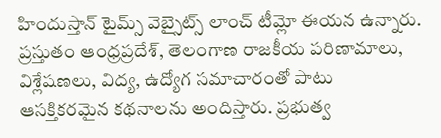హిందుస్తాన్ టైమ్స్ వెబ్సైట్స్ లాంచ్ టీమ్లో ఈయన ఉన్నారు. ప్రస్తుతం ఆంధ్రప్రదేశ్, తెలంగాణ రాజకీయ పరిణామాలు, విశ్లేషణలు, విద్య, ఉద్యోగ సమాచారంతో పాటు ఆసక్తికరమైన కథనాలను అందిస్తారు. ప్రభుత్వ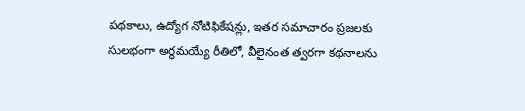పథకాలు, ఉద్యోగ నోటిఫికేషన్లు, ఇతర సమాచారం ప్రజలకు సులభంగా అర్థమయ్యే రీతిలో, వీలైనంత త్వరగా కథనాలను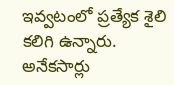ఇవ్వటంలో ప్రత్యేక శైలి కలిగి ఉన్నారు. అనేకసార్లు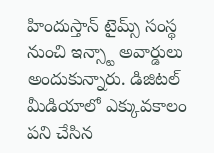హిందుస్తాన్ టైమ్స్ సంస్థ నుంచి ఇన్స్టా అవార్డులు అందుకున్నారు. డిజిటల్ మీడియాలో ఎక్కువకాలం పని చేసిన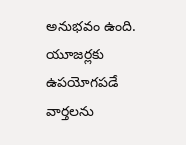అనుభవం ఉంది. యూజర్లకు ఉపయోగపడే వార్తలను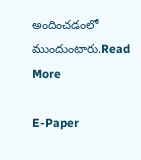అందించడంలో ముందుంటారు.Read More

E-Paper